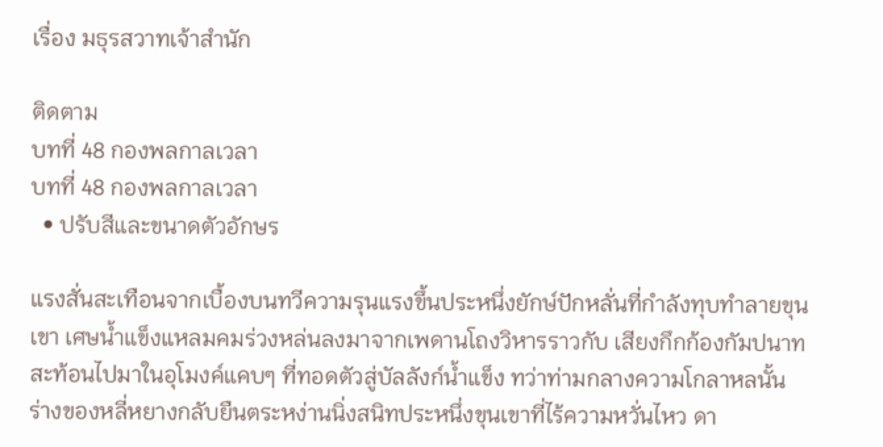เรื่อง มธุรสวาทเจ้าสำนัก

ติดตาม
บทที่ 48 กองพลกาลเวลา
บทที่ 48 กองพลกาลเวลา
  • ปรับสีและขนาดตัวอักษร

แรงสั่นสะเทือนจากเบื้องบนทวีความรุนแรงขึ้นประหนึ่งยักษ์ปักหลั่นที่กำลังทุบทำลายขุนเขา เศษน้ำแข็งแหลมคมร่วงหล่นลงมาจากเพดานโถงวิหารราวกับ เสียงกึกก้องกัมปนาทสะท้อนไปมาในอุโมงค์แคบๆ ที่ทอดตัวสู่บัลลังก์น้ำแข็ง ทว่าท่ามกลางความโกลาหลนั้น ร่างของหลี่หยางกลับยืนตระหง่านนิ่งสนิทประหนึ่งขุนเขาที่ไร้ความหวั่นไหว ดา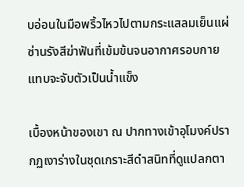บอ่อนในมือพริ้วไหวไปตามกระแสลมเย็นแผ่ซ่านรังสีฆ่าฟันที่เข้มข้นจนอากาศรอบกายแทบจะจับตัวเป็นน้ำแข็ง

เบื้องหน้าของเขา ณ ปากทางเข้าอุโมงค์ปรากฏเงาร่างในชุดเกราะสีดำสนิทที่ดูแปลกตา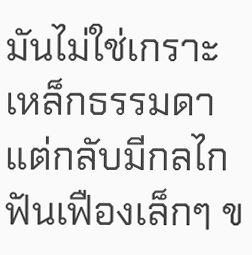มันไม่ใช่เกราะเหล็กธรรมดา แต่กลับมีกลไกฟันเฟืองเล็กๆ ข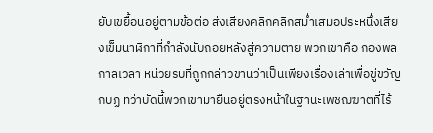ยับเขยื้อนอยู่ตามข้อต่อ ส่งเสียงคลิกคลิกสม่ำเสมอประหนึ่งเสียงเข็มนาฬิกาที่กำลังนับถอยหลังสู่ความตาย พวกเขาคือ กองพลกาลเวลา หน่วยรบที่ถูกกล่าวขานว่าเป็นเพียงเรื่องเล่าเพื่อขู่ขวัญกบฏ ทว่าบัดนี้พวกเขามายืนอยู่ตรงหน้าในฐานะเพชฌฆาตที่ไร้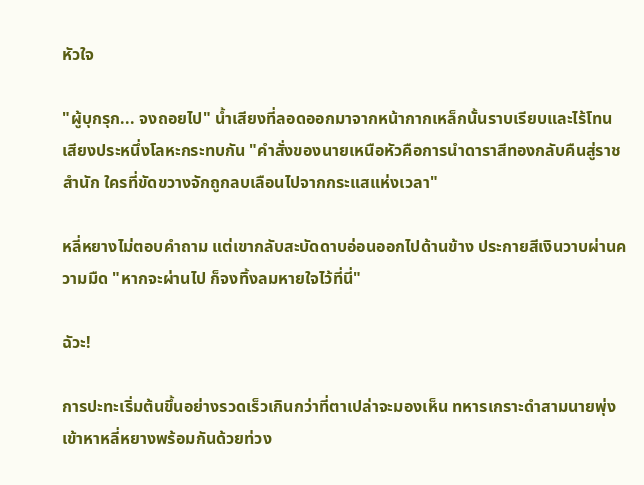หัวใจ

"ผู้บุกรุก... จงถอยไป" น้ำเสียงที่ลอดออกมาจากหน้ากากเหล็กนั้นราบเรียบและไร้โทนเสียงประหนึ่งโลหะกระทบกัน "คำสั่งของนายเหนือหัวคือการนำดาราสีทองกลับคืนสู่ราชสำนัก ใครที่ขัดขวางจักถูกลบเลือนไปจากกระแสแห่งเวลา"

หลี่หยางไม่ตอบคำถาม แต่เขากลับสะบัดดาบอ่อนออกไปด้านข้าง ประกายสีเงินวาบผ่านความมืด "หากจะผ่านไป ก็จงทิ้งลมหายใจไว้ที่นี่"

ฉัวะ!

การปะทะเริ่มต้นขึ้นอย่างรวดเร็วเกินกว่าที่ตาเปล่าจะมองเห็น ทหารเกราะดำสามนายพุ่งเข้าหาหลี่หยางพร้อมกันด้วยท่วง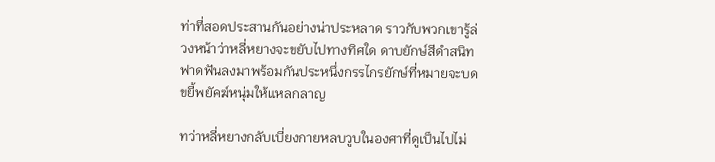ท่าที่สอดประสานกันอย่างน่าประหลาด ราวกับพวกเขารู้ล่วงหน้าว่าหลี่หยางจะขยับไปทางทิศใด ดาบยักษ์สีดำสนิทฟาดฟันลงมาพร้อมกันประหนึ่งกรรไกรยักษ์ที่หมายจะบดขยี้พยัคฆ์หนุ่มให้แหลกลาญ

ทว่าหลี่หยางกลับเบี่ยงกายหลบวูบในองศาที่ดูเป็นไปไม่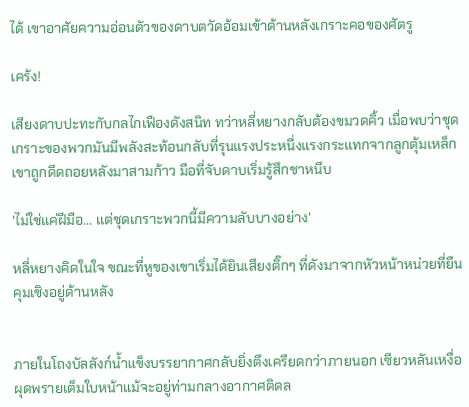ได้ เขาอาศัยความอ่อนตัวของดาบตวัดอ้อมเข้าด้านหลังเกราะคอของศัตรู

เคร้ง!

เสียงดาบปะทะกับกลไกเฟืองดังสนิท ทว่าหลี่หยางกลับต้องขมวดคิ้ว เมื่อพบว่าชุดเกราะของพวกมันมีพลังสะท้อนกลับที่รุนแรงประหนึ่งแรงกระแทกจากลูกตุ้มเหล็ก เขาถูกดีดถอยหลังมาสามก้าว มือที่จับดาบเริ่มรู้สึกชาหนึบ

'ไม่ใช่แค่ฝีมือ... แต่ชุดเกราะพวกนี้มีความลับบางอย่าง'

หลี่หยางคิดในใจ ขณะที่หูของเขาเริ่มได้ยินเสียงติ๊กๆ ที่ดังมาจากหัวหน้าหน่วยที่ยืนคุมเชิงอยู่ด้านหลัง


ภายในโถงบัลลังก์น้ำแข็งบรรยากาศกลับยิ่งตึงเครียดกว่าภายนอก เซียวหลันเหงื่อผุดพรายเต็มใบหน้าแม้จะอยู่ท่ามกลางอากาศติดล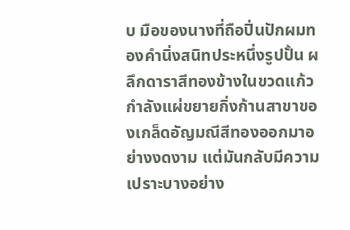บ มือของนางที่ถือปิ่นปักผมทองคำนิ่งสนิทประหนึ่งรูปปั้น ผลึกดาราสีทองข้างในขวดแก้วกำลังแผ่ขยายกิ่งก้านสาขาของเกล็ดอัญมณีสีทองออกมาอย่างงดงาม แต่มันกลับมีความเปราะบางอย่าง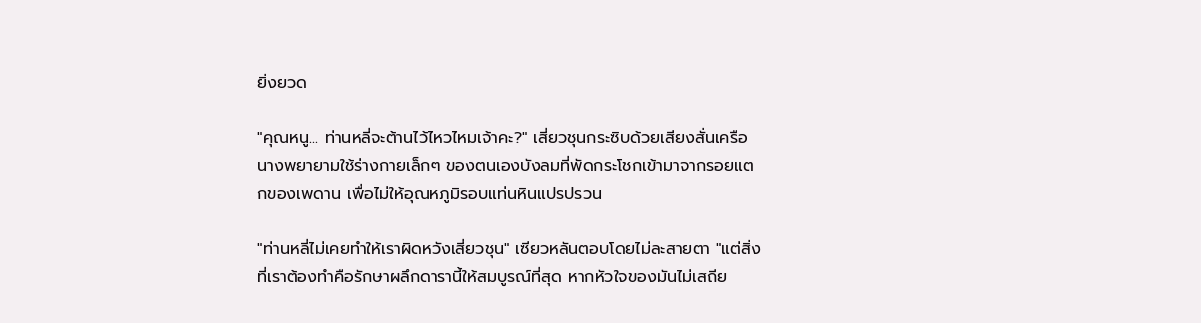ยิ่งยวด

"คุณหนู... ท่านหลี่จะต้านไว้ไหวไหมเจ้าคะ?" เสี่ยวชุนกระซิบด้วยเสียงสั่นเครือ นางพยายามใช้ร่างกายเล็กๆ ของตนเองบังลมที่พัดกระโชกเข้ามาจากรอยแตกของเพดาน เพื่อไม่ให้อุณหภูมิรอบแท่นหินแปรปรวน

"ท่านหลี่ไม่เคยทำให้เราผิดหวังเสี่ยวชุน" เซียวหลันตอบโดยไม่ละสายตา "แต่สิ่งที่เราต้องทำคือรักษาผลึกดารานี้ให้สมบูรณ์ที่สุด หากหัวใจของมันไม่เสถีย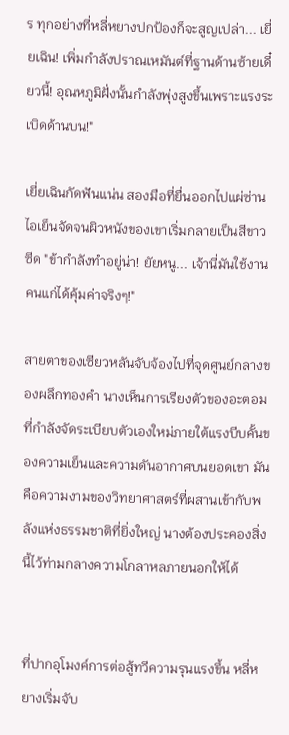ร ทุกอย่างที่หลี่หยางปกป้องก็จะสูญเปล่า... เยี่ยเฉิน! เพิ่มกำลังปราณเหมันต์ที่ฐานด้านซ้ายเดี๋ยวนี้! อุณหภูมิฝั่งนั้นกำลังพุ่งสูงขึ้นเพราะแรงระเบิดด้านบน!"

เยี่ยเฉินกัดฟันแน่น สองมือที่ยื่นออกไปแผ่ซ่านไอเย็นจัดจนผิวหนังของเขาเริ่มกลายเป็นสีขาวซีด "ข้ากำลังทำอยู่น่า! ยัยหนู... เจ้านี่มันใช้งานคนแก่ได้คุ้มค่าจริงๆ!"

สายตาของเซียวหลันจับจ้องไปที่จุดศูนย์กลางของผลึกทองคำ นางเห็นการเรียงตัวของอะตอมที่กำลังจัดระเบียบตัวเองใหม่ภายใต้แรงบีบคั้นของความเย็นและความดันอากาศบนยอดเขา มันคือความงามของวิทยาศาสตร์ที่ผสานเข้ากับพลังแห่งธรรมชาติที่ยิ่งใหญ่ นางต้องประคองสิ่งนี้ไว้ท่ามกลางความโกลาหลภายนอกให้ได้


ที่ปากอุโมงค์การต่อสู้ทวีความรุนแรงขึ้น หลี่หยางเริ่มจับ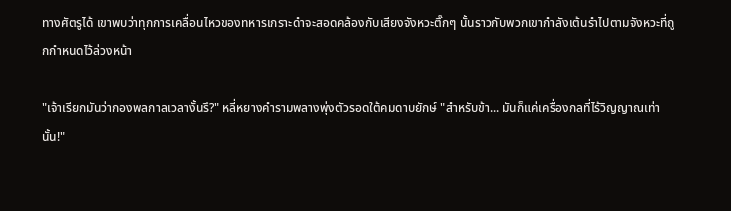ทางศัตรูได้ เขาพบว่าทุกการเคลื่อนไหวของทหารเกราะดำจะสอดคล้องกับเสียงจังหวะติ๊กๆ นั้นราวกับพวกเขากำลังเต้นรำไปตามจังหวะที่ถูกกำหนดไว้ล่วงหน้า

"เจ้าเรียกมันว่ากองพลกาลเวลางั้นรึ?" หลี่หยางคำรามพลางพุ่งตัวรอดใต้คมดาบยักษ์ "สำหรับข้า... มันก็แค่เครื่องกลที่ไร้วิญญาณเท่านั้น!"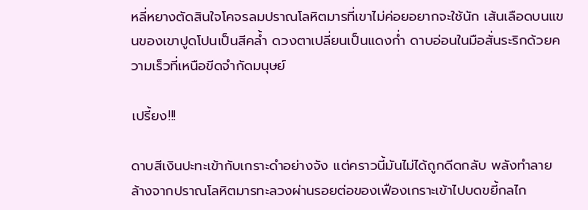หลี่หยางตัดสินใจโคจรลมปราณโลหิตมารที่เขาไม่ค่อยอยากจะใช้นัก เส้นเลือดบนแขนของเขาปูดโปนเป็นสีคล้ำ ดวงตาเปลี่ยนเป็นแดงก่ำ ดาบอ่อนในมือสั่นระริกด้วยความเร็วที่เหนือขีดจำกัดมนุษย์

เปรี้ยง!!!

ดาบสีเงินปะทะเข้ากับเกราะดำอย่างจัง แต่คราวนี้มันไม่ได้ถูกดีดกลับ พลังทำลายล้างจากปราณโลหิตมารทะลวงผ่านรอยต่อของเฟืองเกราะเข้าไปบดขยี้กลไก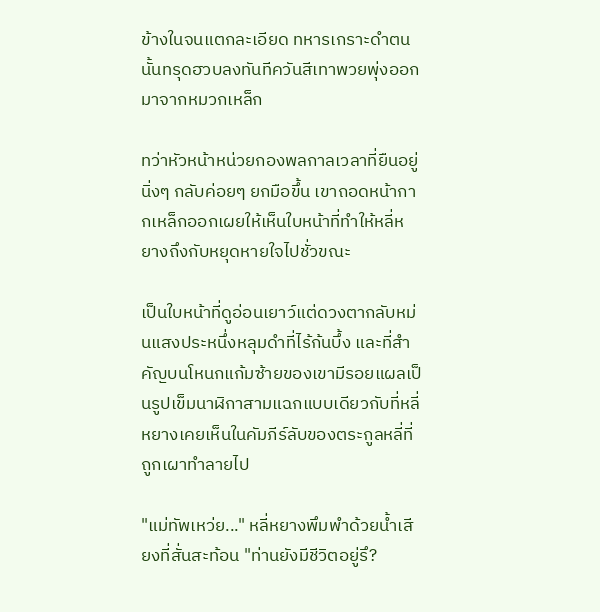ข้างในจนแตกละเอียด ทหารเกราะดำตนนั้นทรุดฮวบลงทันทีควันสีเทาพวยพุ่งออกมาจากหมวกเหล็ก

ทว่าหัวหน้าหน่วยกองพลกาลเวลาที่ยืนอยู่นิ่งๆ กลับค่อยๆ ยกมือขึ้น เขาถอดหน้ากากเหล็กออกเผยให้เห็นใบหน้าที่ทำให้หลี่หยางถึงกับหยุดหายใจไปชั่วขณะ

เป็นใบหน้าที่ดูอ่อนเยาว์แต่ดวงตากลับหม่นแสงประหนึ่งหลุมดำที่ไร้ก้นบึ้ง และที่สำคัญบนโหนกแก้มซ้ายของเขามีรอยแผลเป็นรูปเข็มนาฬิกาสามแฉกแบบเดียวกับที่หลี่หยางเคยเห็นในคัมภีร์ลับของตระกูลหลี่ที่ถูกเผาทำลายไป

"แม่ทัพเหว่ย..." หลี่หยางพึมพำด้วยน้ำเสียงที่สั่นสะท้อน "ท่านยังมีชีวิตอยู่รึ?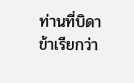ท่านที่บิดาข้าเรียกว่า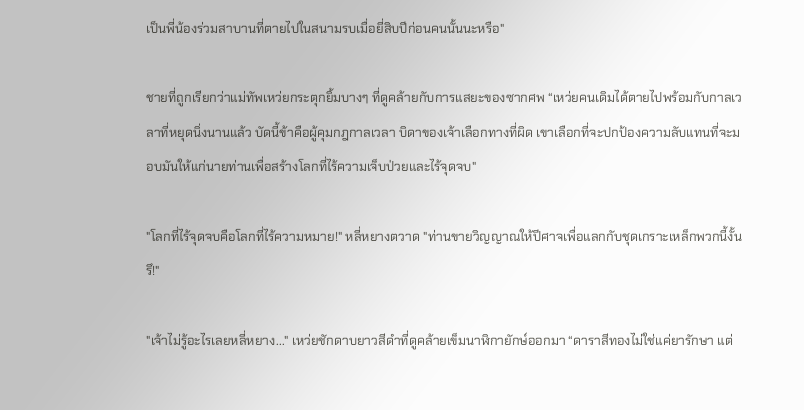เป็นพี่น้องร่วมสาบานที่ตายไปในสนามรบเมื่อยี่สิบปีก่อนคนนั้นนะหรือ"

ชายที่ถูกเรียกว่าแม่ทัพเหว่ยกระตุกยิ้มบางๆ ที่ดูคล้ายกับการแสยะของซากศพ “เหว่ยคนเดิมได้ตายไปพร้อมกับกาลเวลาที่หยุดนิ่งนานแล้ว บัดนี้ข้าคือผู้คุมกฎกาลเวลา บิดาของเจ้าเลือกทางที่ผิด เขาเลือกที่จะปกป้องความลับแทนที่จะมอบมันให้แก่นายท่านเพื่อสร้างโลกที่ไร้ความเจ็บป่วยและไร้จุดจบ"

"โลกที่ไร้จุดจบคือโลกที่ไร้ความหมาย!" หลี่หยางตวาด "ท่านขายวิญญาณให้ปีศาจเพื่อแลกกับชุดเกราะเหล็กพวกนี้งั้นรึ!"

"เจ้าไม่รู้อะไรเลยหลี่หยาง..." เหว่ยชักดาบยาวสีดำที่ดูคล้ายเข็มนาฬิกายักษ์ออกมา “ดาราสีทองไม่ใช่แค่ยารักษา แต่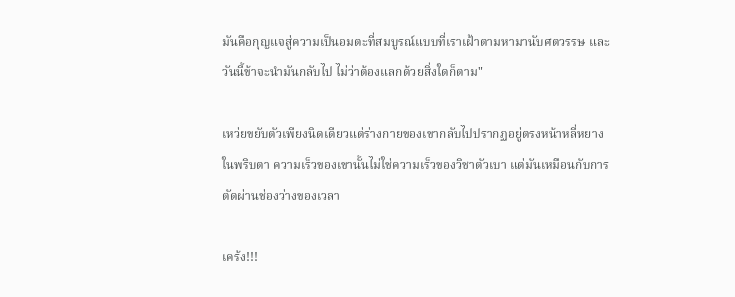มันคือกุญแจสู่ความเป็นอมตะที่สมบูรณ์แบบที่เราเฝ้าตามหามานับศตวรรษ และวันนี้ข้าจะนำมันกลับไป ไม่ว่าต้องแลกด้วยสิ่งใดก็ตาม"

เหว่ยขยับตัวเพียงนิดเดียวแต่ร่างกายของเขากลับไปปรากฏอยู่ตรงหน้าหลี่หยางในพริบตา ความเร็วของเขานั้นไม่ใช่ความเร็วของวิชาตัวเบา แต่มันเหมือนกับการตัดผ่านช่องว่างของเวลา

เคร้ง!!!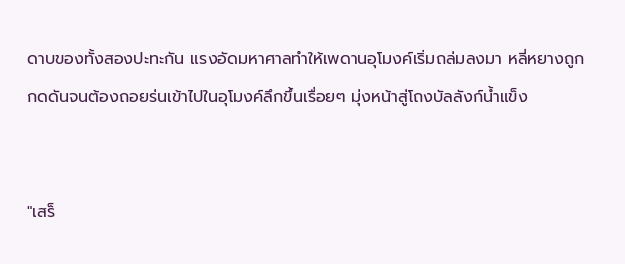ดาบของทั้งสองปะทะกัน แรงอัดมหาศาลทำให้เพดานอุโมงค์เริ่มถล่มลงมา หลี่หยางถูกกดดันจนต้องถอยร่นเข้าไปในอุโมงค์ลึกขึ้นเรื่อยๆ มุ่งหน้าสู่โถงบัลลังก์น้ำแข็ง


"เสร็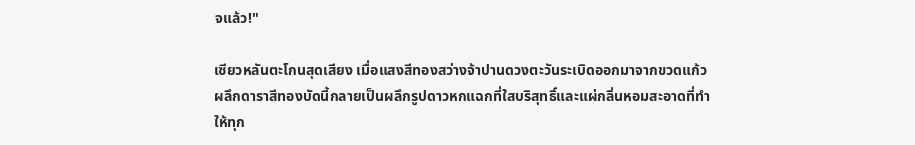จแล้ว!"

เซียวหลันตะโกนสุดเสียง เมื่อแสงสีทองสว่างจ้าปานดวงตะวันระเบิดออกมาจากขวดแก้ว ผลึกดาราสีทองบัดนี้กลายเป็นผลึกรูปดาวหกแฉกที่ใสบริสุทธิ์และแผ่กลิ่นหอมสะอาดที่ทำให้ทุก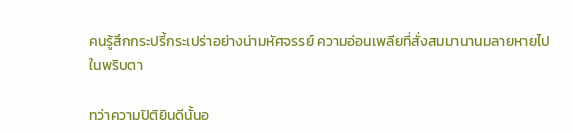คนรู้สึกกระปรี้กระเปร่าอย่างน่ามหัศจรรย์ ความอ่อนเพลียที่สั่งสมมานานมลายหายไปในพริบตา

ทว่าความปิติยินดีนั้นอ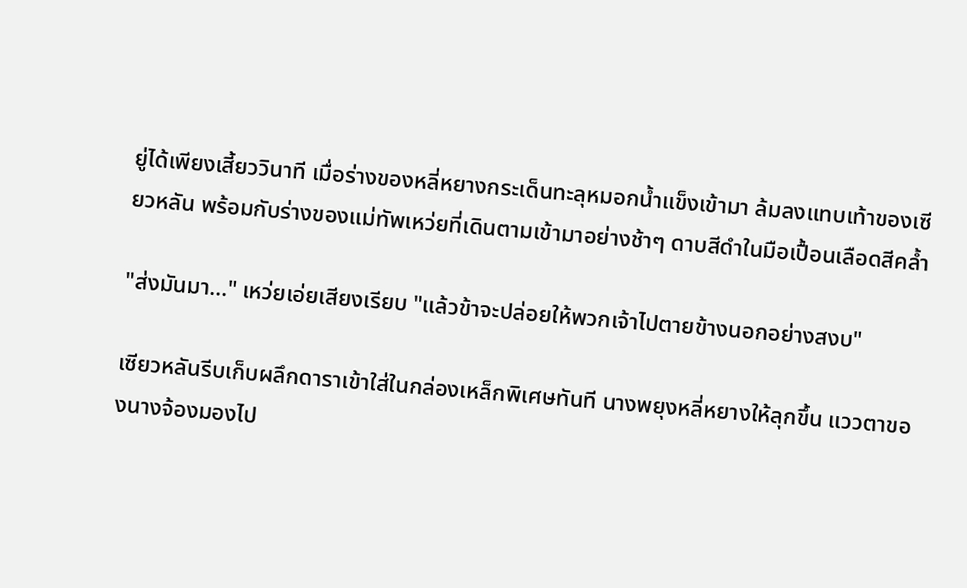ยู่ได้เพียงเสี้ยววินาที เมื่อร่างของหลี่หยางกระเด็นทะลุหมอกน้ำแข็งเข้ามา ล้มลงแทบเท้าของเซียวหลัน พร้อมกับร่างของแม่ทัพเหว่ยที่เดินตามเข้ามาอย่างช้าๆ ดาบสีดำในมือเปื้อนเลือดสีคล้ำ

"ส่งมันมา..." เหว่ยเอ่ยเสียงเรียบ "แล้วข้าจะปล่อยให้พวกเจ้าไปตายข้างนอกอย่างสงบ"

เซียวหลันรีบเก็บผลึกดาราเข้าใส่ในกล่องเหล็กพิเศษทันที นางพยุงหลี่หยางให้ลุกขึ้น แววตาของนางจ้องมองไป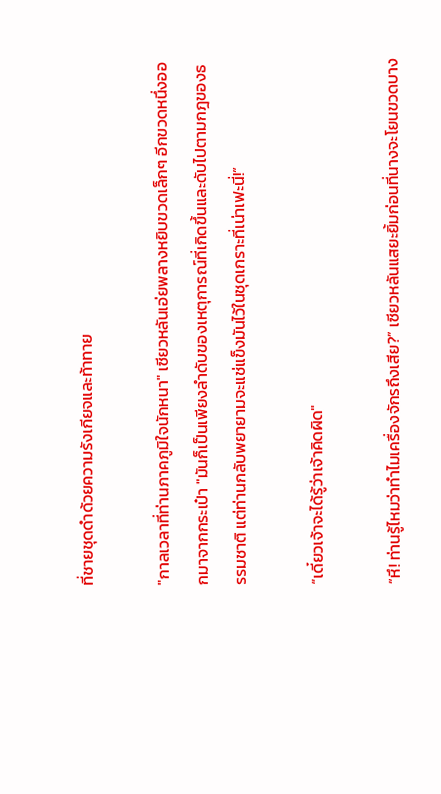ที่ชายชุดดำด้วยความรังเกียจและท้าทาย

"กาลเวลาที่ท่านภาคภูมิใจนักหนา" เซียวหลันเอ่ยพลางหยิบขวดเล็กๆ อีกขวดหนึ่งออกมาจากกระเป๋า "มันก็เป็นเพียงลำดับของเหตุการณ์ที่เกิดขึ้นและดับไปตามกฎของธรรมชาติ แต่ท่านกลับพยายามจะแช่แข็งมันไว้ในชุดเกราะที่เน่าเฟะนี่!”

“เดี๋ยวเจ้าจะได้รู้ว่าเจ้าคิดผิด"

“หึ! ท่านรู้ไหมว่าทำไมเครื่องจักรถึงเสีย?” เซียวหลันแสยะยิ้มก่อนที่นางจะโยนขวดบาง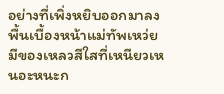อย่างที่เพิ่งหยิบออกมาลงพื้นเบื้องหน้าแม่ทัพเหว่ย มีของเหลวสีใสที่เหนียวเหนอะหนะก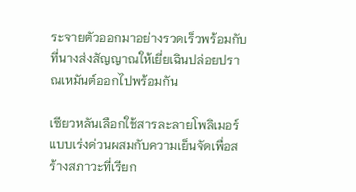ระจายตัวออกมาอย่างรวดเร็วพร้อมกับที่นางส่งสัญญาณให้เยี่ยเฉินปล่อยปราณเหมันต์ออกไปพร้อมกัน

เซียวหลันเลือกใช้สารละลายโพลิเมอร์แบบเร่งด่วนผสมกับความเย็นจัดเพื่อสร้างสภาวะที่เรียก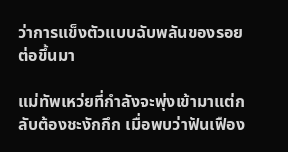ว่าการแข็งตัวแบบฉับพลันของรอยต่อขึ้นมา

แม่ทัพเหว่ยที่กำลังจะพุ่งเข้ามาแต่กลับต้องชะงักกึก เมื่อพบว่าฟันเฟือง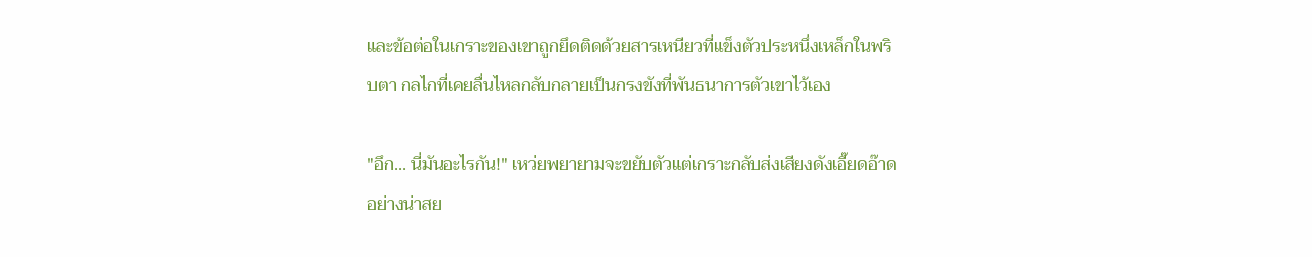และข้อต่อในเกราะของเขาถูกยึดติดด้วยสารเหนียวที่แข็งตัวประหนึ่งเหล็กในพริบตา กลไกที่เคยลื่นไหลกลับกลายเป็นกรงขังที่พันธนาการตัวเขาไว้เอง

"อึก... นี่มันอะไรกัน!" เหว่ยพยายามจะขยับตัวแต่เกราะกลับส่งเสียงดังเอี๊ยดอ๊าดอย่างน่าสย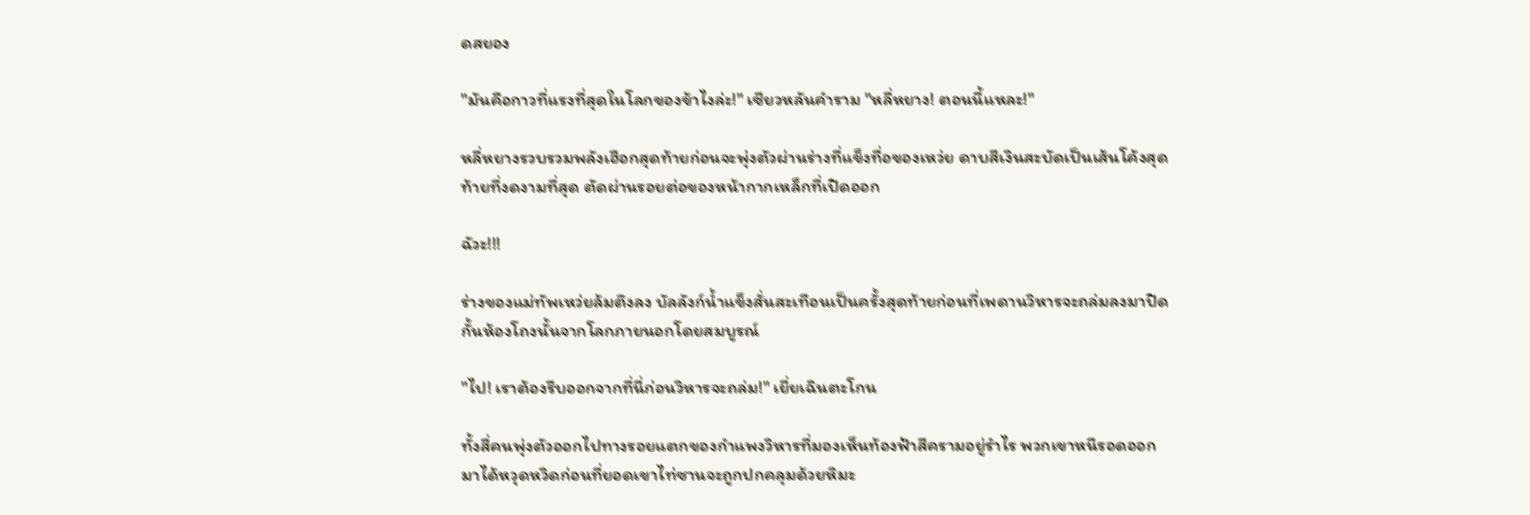ดสยอง

"มันคือกาวที่แรงที่สุดในโลกของข้าไงล่ะ!" เซียวหลันคำราม "หลี่หยาง! ตอนนี้แหละ!"

หลี่หยางรวบรวมพลังเฮือกสุดท้ายก่อนจะพุ่งตัวผ่านร่างที่แข็งทื่อของเหว่ย ดาบสีเงินสะบัดเป็นเส้นโค้งสุดท้ายที่งดงามที่สุด ตัดผ่านรอยต่อของหน้ากากเหล็กที่เปิดออก

ฉัวะ!!!

ร่างของแม่ทัพเหว่ยล้มตึงลง บัลลังก์น้ำแข็งสั่นสะเทือนเป็นครั้งสุดท้ายก่อนที่เพดานวิหารจะถล่มลงมาปิดกั้นห้องโถงนั้นจากโลกภายนอกโดยสมบูรณ์

"ไป! เราต้องรีบออกจากที่นี่ก่อนวิหารจะถล่ม!" เยี่ยเฉินตะโกน

ทั้งสี่คนพุ่งตัวออกไปทางรอยแตกของกำแพงวิหารที่มองเห็นท้องฟ้าสีครามอยู่รำไร พวกเขาหนีรอดออกมาได้หวุดหวิดก่อนที่ยอดเขาไท่ซานจะถูกปกคลุมด้วยหิมะ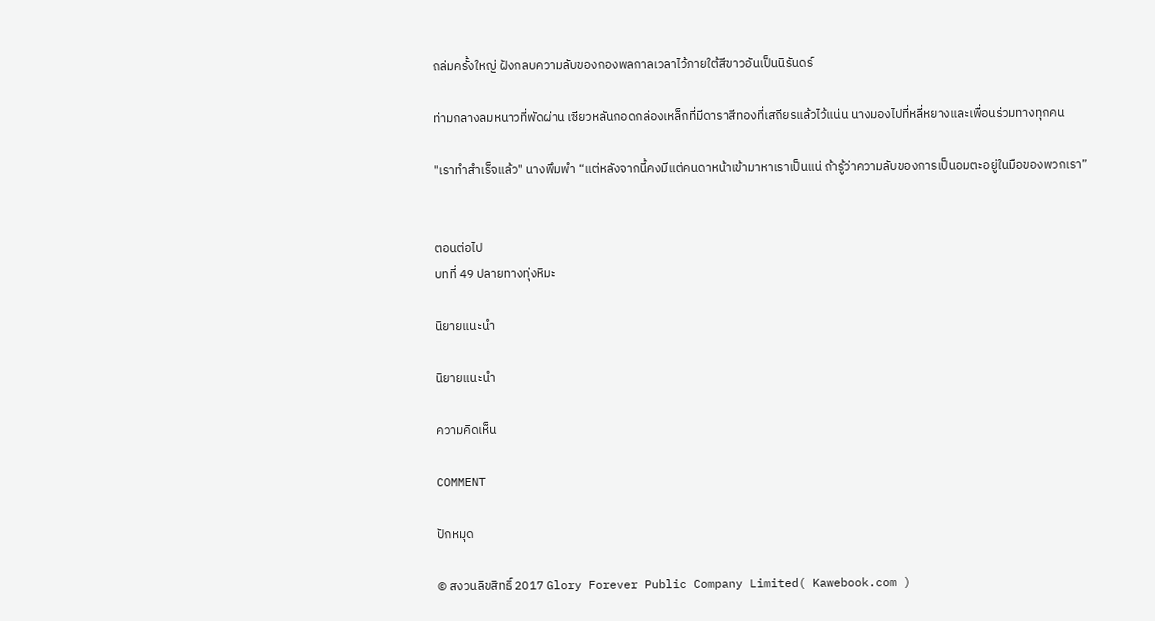ถล่มครั้งใหญ่ ฝังกลบความลับของกองพลกาลเวลาไว้ภายใต้สีขาวอันเป็นนิรันดร์

ท่ามกลางลมหนาวที่พัดผ่าน เซียวหลันกอดกล่องเหล็กที่มีดาราสีทองที่เสถียรแล้วไว้แน่น นางมองไปที่หลี่หยางและเพื่อนร่วมทางทุกคน

"เราทำสำเร็จแล้ว" นางพึมพำ “แต่หลังจากนี้คงมีแต่คนดาหน้าเข้ามาหาเราเป็นแน่ ถ้ารู้ว่าความลับของการเป็นอมตะอยู่ในมือของพวกเรา”


ตอนต่อไป
บทที่ 49 ปลายทางทุ่งหิมะ

นิยายแนะนำ

นิยายแนะนำ

ความคิดเห็น

COMMENT

ปักหมุด

© สงวนลิขสิทธิ์ 2017 Glory Forever Public Company Limited( Kawebook.com )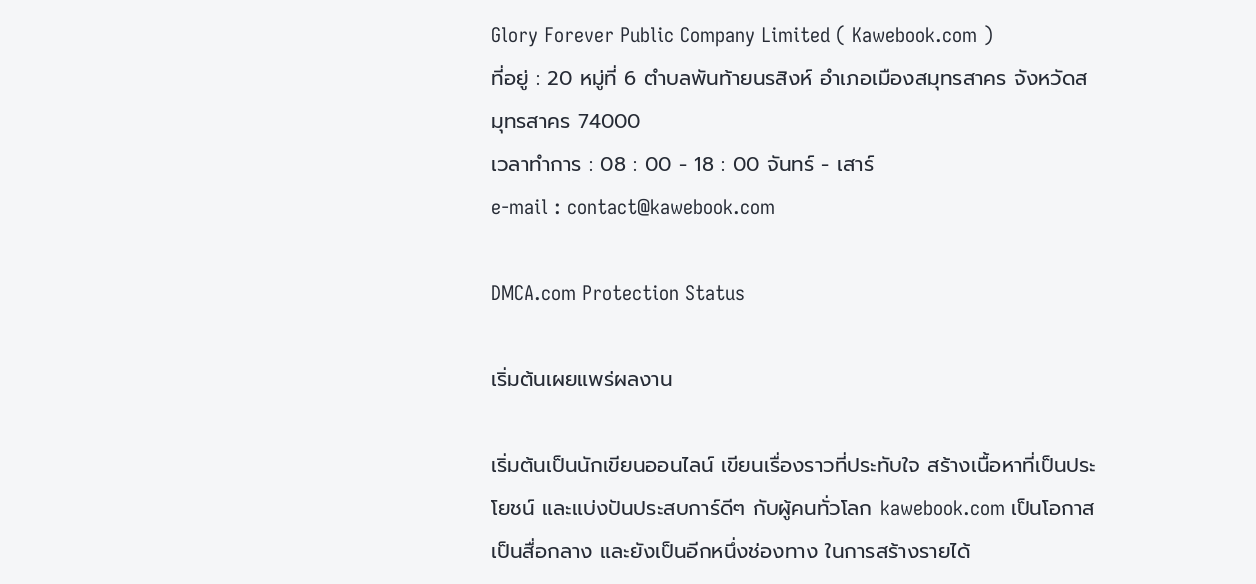Glory Forever Public Company Limited ( Kawebook.com )
ที่อยู่ : 20 หมู่ที่ 6 ตำบลพันท้ายนรสิงห์ อำเภอเมืองสมุทรสาคร จังหวัดสมุทรสาคร 74000
เวลาทำการ : 08 : 00 - 18 : 00 จันทร์ - เสาร์
e-mail : contact@kawebook.com

DMCA.com Protection Status

เริ่มต้นเผยแพร่ผลงาน

เริ่มต้นเป็นนักเขียนออนไลน์ เขียนเรื่องราวที่ประทับใจ สร้างเนื้อหาที่เป็นประโยชน์ และแบ่งปันประสบการ์ดีๆ กับผู้คนทั่วโลก kawebook.com เป็นโอกาส เป็นสื่อกลาง และยังเป็นอีกหนึ่งช่องทาง ในการสร้างรายได้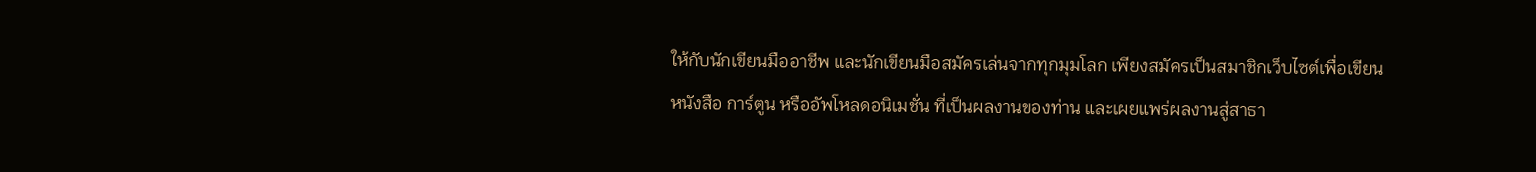ให้กับนักเขียนมืออาชีพ และนักเขียนมือสมัครเล่นจากทุกมุมโลก เพียงสมัครเป็นสมาชิกเว็บไซต์เพื่อเขียนหนังสือ การ์ตูน หรืออัพโหลดอนิเมชั่น ที่เป็นผลงานของท่าน และเผยแพร่ผลงานสู่สาธา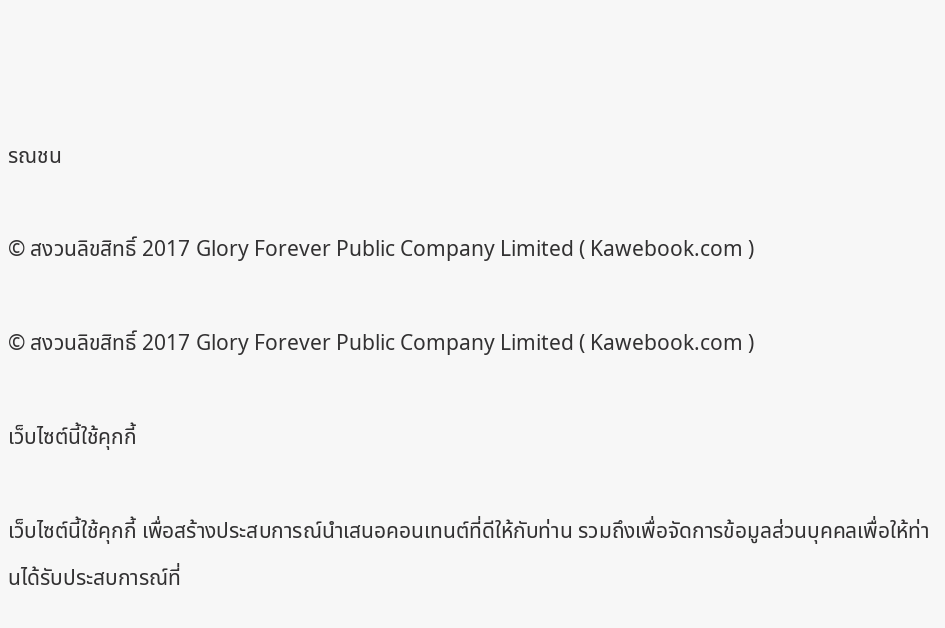รณชน

© สงวนลิขสิทธิ์ 2017 Glory Forever Public Company Limited ( Kawebook.com )

© สงวนลิขสิทธิ์ 2017 Glory Forever Public Company Limited ( Kawebook.com )

เว็บไซต์นี้ใช้คุกกี้

เว็บไซต์นี้ใช้คุกกี้ เพื่อสร้างประสบการณ์นำเสนอคอนเทนต์ที่ดีให้กับท่าน รวมถึงเพื่อจัดการข้อมูลส่วนบุคคลเพื่อให้ท่านได้รับประสบการณ์ที่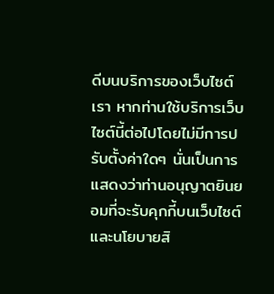ดีบนบริการของเว็บไซต์เรา หากท่านใช้บริการเว็บไซต์นี้ต่อไปโดยไม่มีการปรับตั้งค่าใดๆ นั่นเป็นการแสดงว่าท่านอนุญาตยินยอมที่จะรับคุกกี้บนเว็บไซต์และนโยบายสิ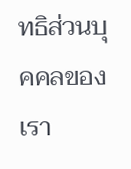ทธิส่วนบุคคลของเรา